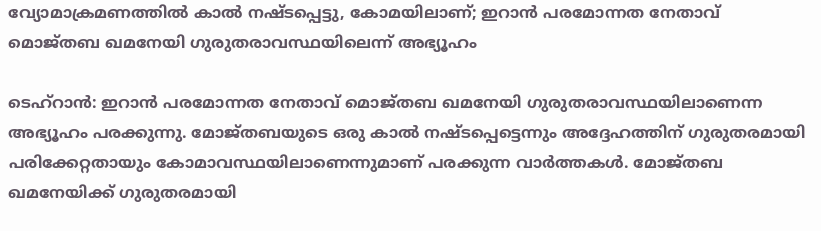വ്യോമാക്രമണത്തിൽ കാൽ നഷ്ടപ്പെട്ടു, കോമയിലാണ്; ഇറാൻ പരമോന്നത നേതാവ് മൊജ്തബ ഖമനേയി ഗുരുതരാവസ്ഥയിലെന്ന് അഭ്യൂഹം

ടെഹ്റാൻ: ഇറാൻ പരമോന്നത നേതാവ് മൊജ്തബ ഖമനേയി ഗുരുതരാവസ്ഥയിലാണെന്ന അഭ്യൂഹം പരക്കുന്നു. മോജ്തബയുടെ ഒരു കാൽ നഷ്ടപ്പെട്ടെന്നും അദ്ദേഹത്തിന് ഗുരുതരമായി പരിക്കേറ്റതായും കോമാവസ്ഥയിലാണെന്നുമാണ് പരക്കുന്ന വാർത്തകൾ. മോജ്തബ ഖമനേയിക്ക് ഗുരുതരമായി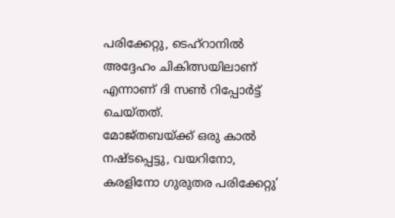പരിക്കേറ്റു, ടെഹ്റാനിൽ അദ്ദേഹം ചികിത്സയിലാണ് എന്നാണ് ദി സൺ റിപ്പോർട്ട് ചെയ്തത്.
മോജ്തബയ്ക്ക് ഒരു കാൽ നഷ്ടപ്പെട്ടു, വയറിനോ, കരളിനോ ഗുരുതര പരിക്കേറ്റു’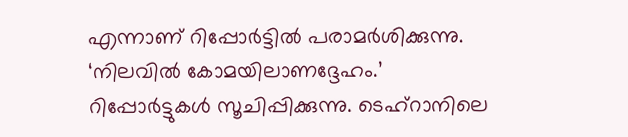എന്നാണ് റിപ്പോർട്ടിൽ പരാമർശിക്കുന്നു. ‘നിലവിൽ കോമയിലാണദ്ദേഹം.’ റിപ്പോർട്ടുകൾ സൂചിപ്പിക്കുന്നു. ടെഹ്റാനിലെ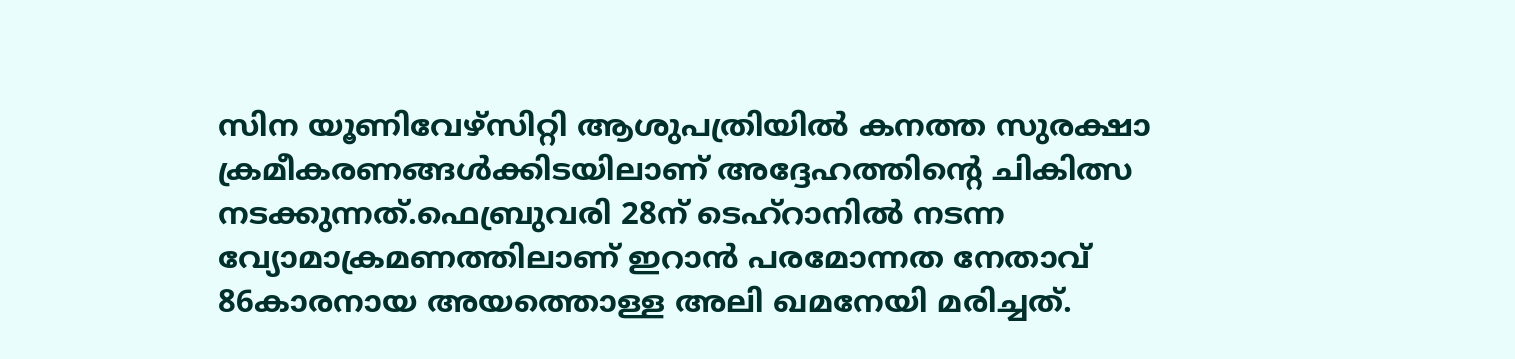സിന യൂണിവേഴ്സിറ്റി ആശുപത്രിയിൽ കനത്ത സുരക്ഷാ ക്രമീകരണങ്ങൾക്കിടയിലാണ് അദ്ദേഹത്തിന്റെ ചികിത്സ നടക്കുന്നത്.ഫെബ്രുവരി 28ന് ടെഹ്റാനിൽ നടന്ന വ്യോമാക്രമണത്തിലാണ് ഇറാൻ പരമോന്നത നേതാവ് 86കാരനായ അയത്തൊള്ള അലി ഖമനേയി മരിച്ചത്.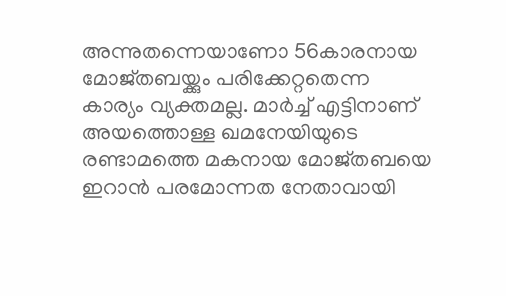അന്നുതന്നെയാണോ 56കാരനായ മോജ്തബയ്ക്കും പരിക്കേറ്റതെന്ന കാര്യം വ്യക്തമല്ല. മാർച്ച് എട്ടിനാണ് അയത്തൊള്ള ഖമനേയിയുടെ രണ്ടാമത്തെ മകനായ മോജ്തബയെ ഇറാൻ പരമോന്നത നേതാവായി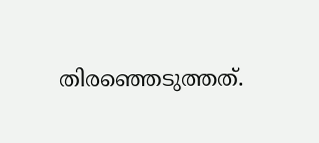തിരഞ്ഞെടുത്തത്.